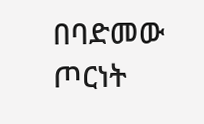በባድመው ጦርነት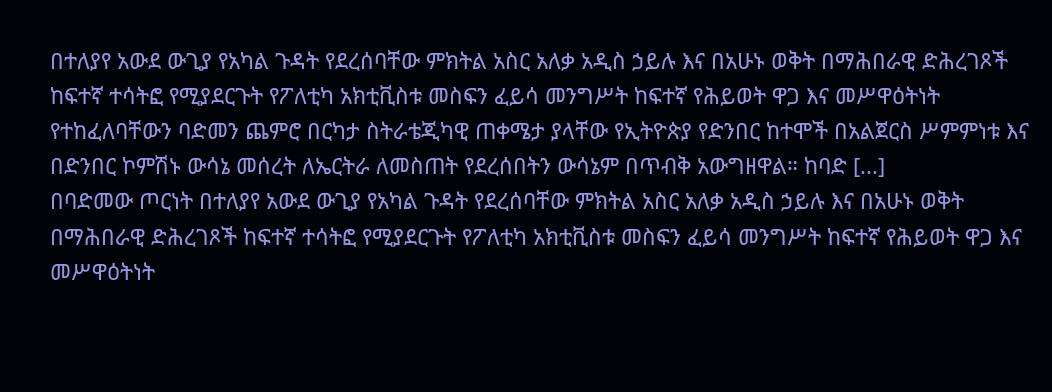በተለያየ አውደ ውጊያ የአካል ጉዳት የደረሰባቸው ምክትል አስር አለቃ አዲስ ኃይሉ እና በአሁኑ ወቅት በማሕበራዊ ድሕረገጾች ከፍተኛ ተሳትፎ የሚያደርጉት የፖለቲካ አክቲቪስቱ መስፍን ፈይሳ መንግሥት ከፍተኛ የሕይወት ዋጋ እና መሥዋዕትነት የተከፈለባቸውን ባድመን ጨምሮ በርካታ ስትራቴጂካዊ ጠቀሜታ ያላቸው የኢትዮጵያ የድንበር ከተሞች በአልጀርስ ሥምምነቱ እና በድንበር ኮምሽኑ ውሳኔ መሰረት ለኤርትራ ለመስጠት የደረሰበትን ውሳኔም በጥብቅ አውግዘዋል። ከባድ [...]
በባድመው ጦርነት በተለያየ አውደ ውጊያ የአካል ጉዳት የደረሰባቸው ምክትል አስር አለቃ አዲስ ኃይሉ እና በአሁኑ ወቅት በማሕበራዊ ድሕረገጾች ከፍተኛ ተሳትፎ የሚያደርጉት የፖለቲካ አክቲቪስቱ መስፍን ፈይሳ መንግሥት ከፍተኛ የሕይወት ዋጋ እና መሥዋዕትነት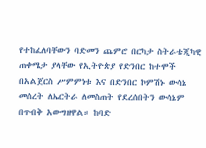የተከፈለባቸውን ባድመን ጨምሮ በርካታ ስትራቴጂካዊ ጠቀሜታ ያላቸው የኢትዮጵያ የድንበር ከተሞች በአልጀርስ ሥምምነቱ እና በድንበር ኮምሽኑ ውሳኔ መሰረት ለኤርትራ ለመስጠት የደረሰበትን ውሳኔም በጥብቅ አውግዘዋል። ከባድ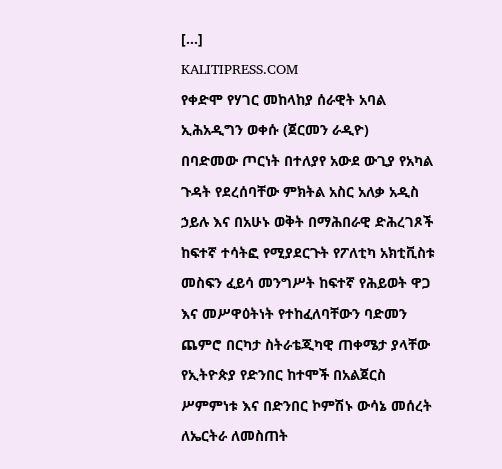[...]
KALITIPRESS.COM
የቀድሞ የሃገር መከላከያ ሰራዊት አባል ኢሕአዲግን ወቀሱ (ጀርመን ራዲዮ)
በባድመው ጦርነት በተለያየ አውደ ውጊያ የአካል ጉዳት የደረሰባቸው ምክትል አስር አለቃ አዲስ ኃይሉ እና በአሁኑ ወቅት በማሕበራዊ ድሕረገጾች ከፍተኛ ተሳትፎ የሚያደርጉት የፖለቲካ አክቲቪስቱ መስፍን ፈይሳ መንግሥት ከፍተኛ የሕይወት ዋጋ እና መሥዋዕትነት የተከፈለባቸውን ባድመን ጨምሮ በርካታ ስትራቴጂካዊ ጠቀሜታ ያላቸው የኢትዮጵያ የድንበር ከተሞች በአልጀርስ ሥምምነቱ እና በድንበር ኮምሽኑ ውሳኔ መሰረት ለኤርትራ ለመስጠት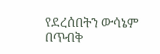የደረሰበትን ውሳኔም በጥብቅ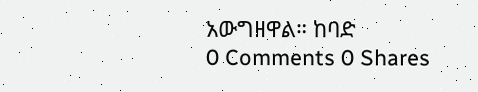አውግዘዋል። ከባድ
0 Comments 0 Shares